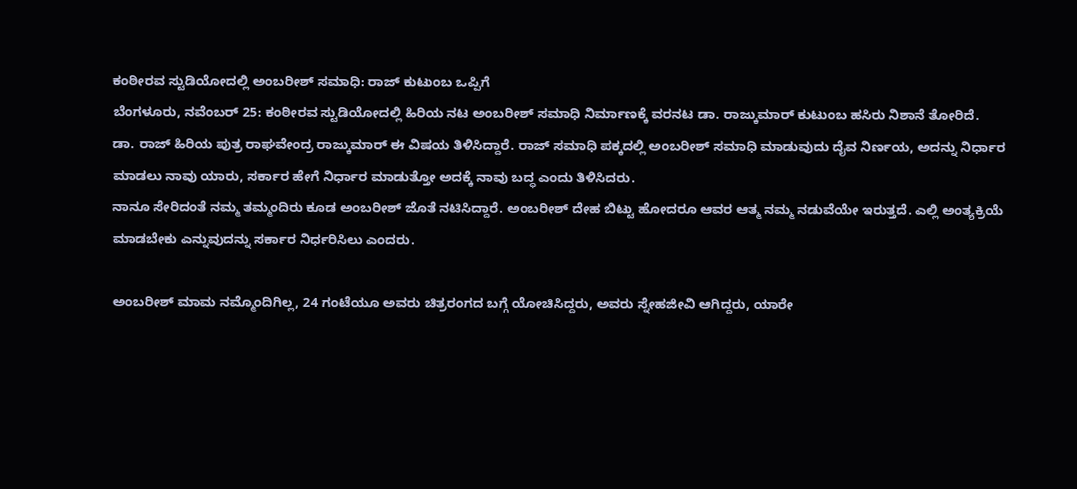ಕಂಠೀರವ ಸ್ಟುಡಿಯೋದಲ್ಲಿ ಅಂಬರೀಶ್ ಸಮಾಧಿ: ರಾಜ್ ಕುಟುಂಬ ಒಪ್ಪಿಗೆ
ಬೆಂಗಳೂರು, ನವೆಂಬರ್ 25: ಕಂಠೀರವ ಸ್ಟುಡಿಯೋದಲ್ಲಿ ಹಿರಿಯ ನಟ ಅಂಬರೀಶ್ ಸಮಾಧಿ ನಿರ್ಮಾಣಕ್ಕೆ ವರನಟ ಡಾ. ರಾಜ್ಕುಮಾರ್ ಕುಟುಂಬ ಹಸಿರು ನಿಶಾನೆ ತೋರಿದೆ.
ಡಾ. ರಾಜ್ ಹಿರಿಯ ಪುತ್ರ ರಾಘವೇಂದ್ರ ರಾಜ್ಕುಮಾರ್ ಈ ವಿಷಯ ತಿಳಿಸಿದ್ದಾರೆ. ರಾಜ್ ಸಮಾಧಿ ಪಕ್ಕದಲ್ಲಿ ಅಂಬರೀಶ್ ಸಮಾಧಿ ಮಾಡುವುದು ದೈವ ನಿರ್ಣಯ, ಅದನ್ನು ನಿರ್ಧಾರ ಮಾಡಲು ನಾವು ಯಾರು, ಸರ್ಕಾರ ಹೇಗೆ ನಿರ್ಧಾರ ಮಾಡುತ್ತೋ ಅದಕ್ಕೆ ನಾವು ಬದ್ಧ ಎಂದು ತಿಳಿಸಿದರು.
ನಾನೂ ಸೇರಿದಂತೆ ನಮ್ಮ ತಮ್ಮಂದಿರು ಕೂಡ ಅಂಬರೀಶ್ ಜೊತೆ ನಟಿಸಿದ್ದಾರೆ. ಅಂಬರೀಶ್ ದೇಹ ಬಿಟ್ಟು ಹೋದರೂ ಆವರ ಆತ್ಮ ನಮ್ಮ ನಡುವೆಯೇ ಇರುತ್ತದೆ. ಎಲ್ಲಿ ಅಂತ್ಯಕ್ರಿಯೆ ಮಾಡಬೇಕು ಎನ್ನುವುದನ್ನು ಸರ್ಕಾರ ನಿರ್ಧರಿಸಿಲು ಎಂದರು.

ಅಂಬರೀಶ್ ಮಾಮ ನಮ್ಮೊಂದಿಗಿಲ್ಲ, 24 ಗಂಟೆಯೂ ಅವರು ಚಿತ್ರರಂಗದ ಬಗ್ಗೆ ಯೋಚಿಸಿದ್ದರು, ಅವರು ಸ್ನೇಹಜೀವಿ ಆಗಿದ್ದರು, ಯಾರೇ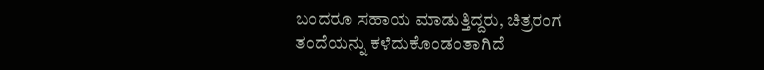ಬಂದರೂ ಸಹಾಯ ಮಾಡುತ್ತಿದ್ದರು, ಚಿತ್ರರಂಗ ತಂದೆಯನ್ನು ಕಳೆದುಕೊಂಡಂತಾಗಿದೆ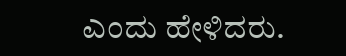ಎಂದು ಹೇಳಿದರು.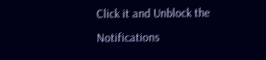Click it and Unblock the Notifications